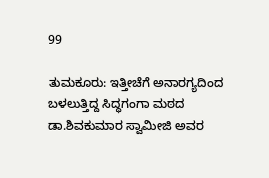99

ತುಮಕೂರು: ಇತ್ತೀಚೆಗೆ ಅನಾರಗ್ಯದಿಂದ ಬಳಲುತ್ತಿದ್ದ ಸಿದ್ಧಗಂಗಾ ಮಠದ ಡಾ.ಶಿವಕುಮಾರ ಸ್ವಾಮೀಜಿ ಅವರ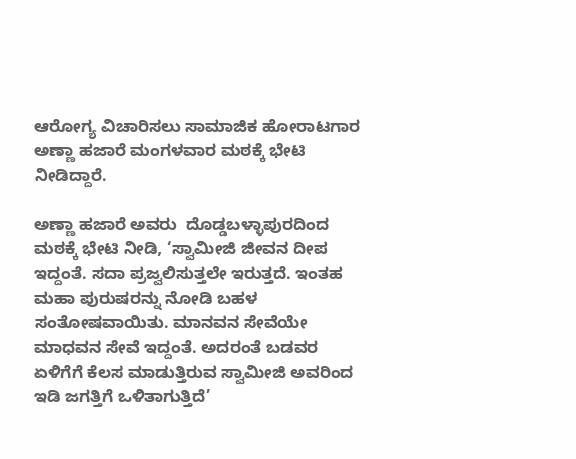ಆರೋಗ್ಯ ವಿಚಾರಿಸಲು ಸಾಮಾಜಿಕ ಹೋರಾಟಗಾರ ಅಣ್ಣಾ ಹಜಾರೆ ಮಂಗಳವಾರ ಮಠಕ್ಕೆ ಭೇಟಿ ನೀಡಿದ್ದಾರೆ.

ಅಣ್ಣಾ ಹಜಾರೆ ಅವರು  ದೊಡ್ಡಬಳ್ಳಾಪುರದಿಂದ ಮಠಕ್ಕೆ ಭೇಟಿ ನೀಡಿ, ‘ಸ್ವಾಮೀಜಿ ಜೀವನ ದೀಪ ಇದ್ದಂತೆ. ಸದಾ ಪ್ರಜ್ವಲಿಸುತ್ತಲೇ ಇರುತ್ತದೆ. ಇಂತಹ ಮಹಾ ಪುರುಷರನ್ನು ನೋಡಿ ಬಹಳ ಸಂತೋಷವಾಯಿತು. ಮಾನವನ ಸೇವೆಯೇ ಮಾಧವನ ಸೇವೆ ಇದ್ದಂತೆ. ಅದರಂತೆ ಬಡವರ ಏಳಿಗೆಗೆ ಕೆಲಸ ಮಾಡುತ್ತಿರುವ ಸ್ವಾಮೀಜಿ ಅವರಿಂದ ಇಡಿ ಜಗತ್ತಿಗೆ ಒಳಿತಾಗುತ್ತಿದೆ’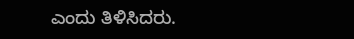ಎಂದು ತಿಳಿಸಿದರು.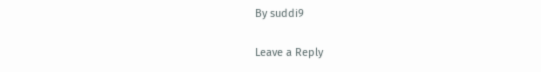By suddi9

Leave a Reply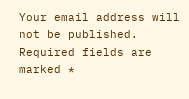Your email address will not be published. Required fields are marked *